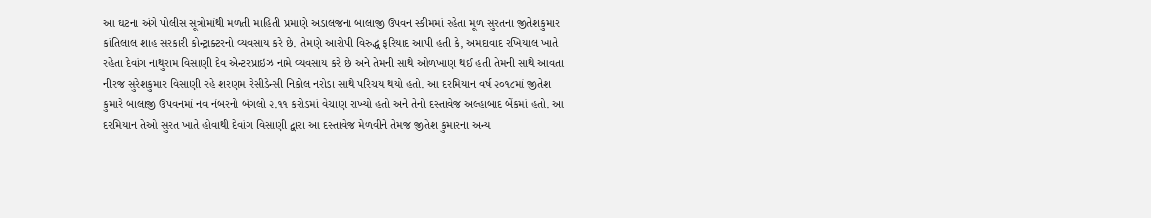આ ઘટના અંગે પોલીસ સૂત્રોમાંથી મળતી માહિતી પ્રમાણે અડાલજના બાલાજી ઉપવન સ્કીમમાં રહેતા મૂળ સુરતના જીતેશકુમાર કાંતિલાલ શાહ સરકારી કોન્ટ્રાક્ટરનો વ્યવસાય કરે છે. તેમણે આરોપી વિરુદ્ધ ફરિયાદ આપી હતી કે, અમદાવાદ રખિયાલ ખાતે રહેતા દેવાંગ નાથુરામ વિસાણી દેવ એન્ટરપ્રાઇઝ નામે વ્યવસાય કરે છે અને તેમની સાથે ઓળખાણ થઈ હતી તેમની સાથે આવતા નીરજ સુરેશકુમાર વિસાણી રહે શરણમ રેસીડેન્સી નિકોલ નરોડા સાથે પરિચય થયો હતો. આ દરમિયાન વર્ષ ૨૦૧૮માં જીતેશ કુમારે બાલાજી ઉપવનમાં નવ નંબરનો બંગલો ૨.૧૧ કરોડમાં વેચાણ રાખ્યો હતો અને તેનો દસ્તાવેજ અલ્હાબાદ બેંકમાં હતો. આ દરમિયાન તેઓ સુરત ખાતે હોવાથી દેવાંગ વિસાણી દ્વારા આ દસ્તાવેજ મેળવીને તેમજ જીતેશ કુમારના અન્ય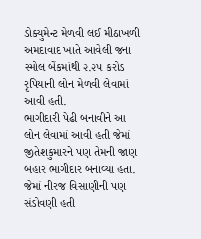ડોક્યુમેન્ટ મેળવી લઈ મીઠાખળી અમદાવાદ ખાતે આવેલી જના સ્મોલ બેંકમાંથી ૨.૨૫ કરોડ રૃપિયાની લોન મેળવી લેવામાં આવી હતી.
ભાગીદારી પેઢી બનાવીને આ લોન લેવામાં આવી હતી જેમાં જીતેશકુમારને પણ તેમની જાણ બહાર ભાગીદાર બનાવ્યા હતા. જેમાં નીરજ વિસાણીની પણ સંડોવણી હતી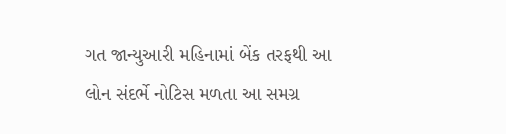ગત જાન્યુઆરી મહિનામાં બેંક તરફથી આ લોન સંદર્ભે નોટિસ મળતા આ સમગ્ર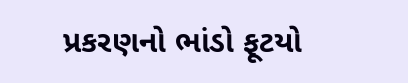પ્રકરણનો ભાંડો ફૂટયો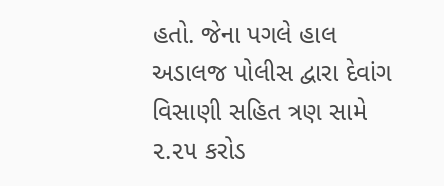હતો. જેના પગલે હાલ અડાલજ પોલીસ દ્વારા દેવાંગ વિસાણી સહિત ત્રણ સામે ૨.૨૫ કરોડ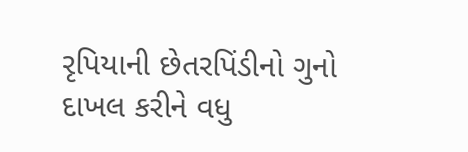રૃપિયાની છેતરપિંડીનો ગુનો દાખલ કરીને વધુ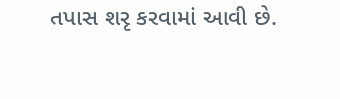તપાસ શરૃ કરવામાં આવી છે.